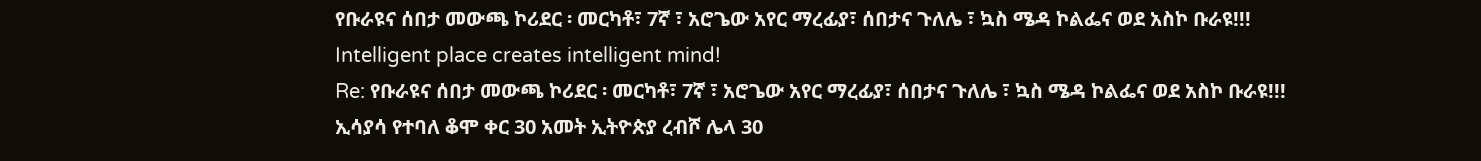የቡራዩና ሰበታ መውጫ ኮሪደር ፡ መርካቶ፣ 7ኛ ፣ አሮጌው አየር ማረፊያ፣ ሰበታና ጉለሌ ፣ ኳስ ሜዳ ኮልፌና ወደ አስኮ ቡራዩ!!!
Intelligent place creates intelligent mind!
Re: የቡራዩና ሰበታ መውጫ ኮሪደር ፡ መርካቶ፣ 7ኛ ፣ አሮጌው አየር ማረፊያ፣ ሰበታና ጉለሌ ፣ ኳስ ሜዳ ኮልፌና ወደ አስኮ ቡራዩ!!!
ኢሳያሳ የተባለ ቆሞ ቀር 30 አመት ኢትዮጵያ ረብሾ ሌላ 30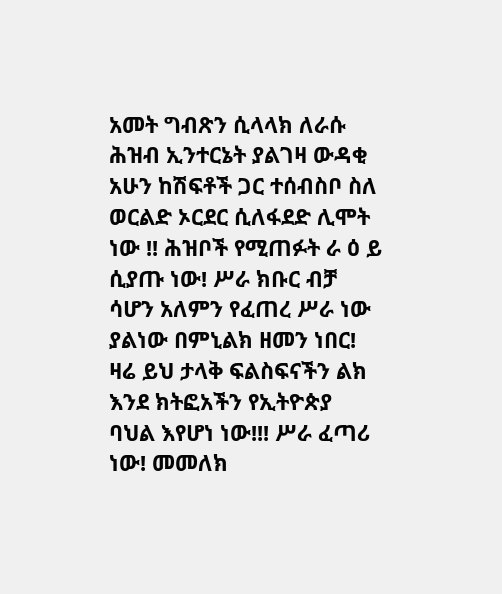አመት ግብጽን ሲላላክ ለራሱ ሕዝብ ኢንተርኔት ያልገዛ ውዳቂ አሁን ከሽፍቶች ጋር ተሰብስቦ ስለ ወርልድ ኦርደር ሲለፋደድ ሊሞት ነው !! ሕዝቦች የሚጠፉት ራ ዕ ይ ሲያጡ ነው! ሥራ ክቡር ብቻ ሳሆን አለምን የፈጠረ ሥራ ነው ያልነው በምኒልክ ዘመን ነበር! ዛሬ ይህ ታላቅ ፍልስፍናችን ልክ እንደ ክትፎአችን የኢትዮጵያ ባህል እየሆነ ነው!!! ሥራ ፈጣሪ ነው! መመለክ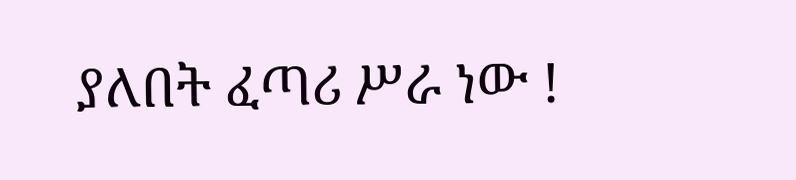ያለበት ፈጣሪ ሥራ ነው !